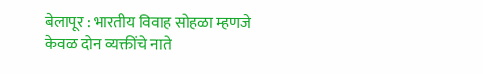बेलापूर : भारतीय विवाह सोहळा म्हणजे केवळ दोन व्यक्तींचे नाते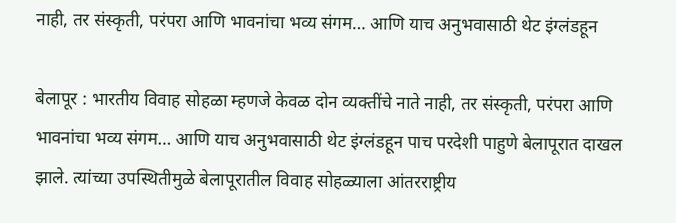नाही, तर संस्कृती, परंपरा आणि भावनांचा भव्य संगम… आणि याच अनुभवासाठी थेट इंग्लंडहून

बेलापूर : भारतीय विवाह सोहळा म्हणजे केवळ दोन व्यक्तींचे नाते नाही, तर संस्कृती, परंपरा आणि भावनांचा भव्य संगम… आणि याच अनुभवासाठी थेट इंग्लंडहून पाच परदेशी पाहुणे बेलापूरात दाखल झाले. त्यांच्या उपस्थितीमुळे बेलापूरातील विवाह सोहळ्याला आंतरराष्ट्रीय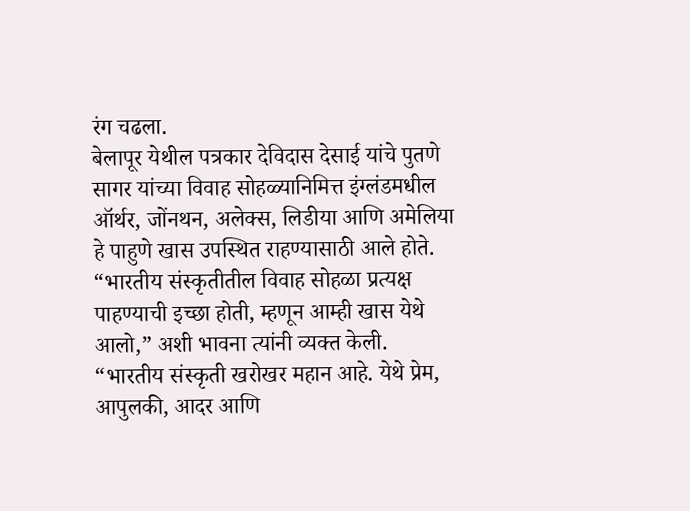रंग चढला.
बेलापूर येथील पत्रकार देविदास देसाई यांचे पुतणे सागर यांच्या विवाह सोहळ्यानिमित्त इंग्लंडमधील ऑर्थर, जोंनथन, अलेक्स, लिडीया आणि अमेलिया हे पाहुणे खास उपस्थित राहण्यासाठी आले होते. “भारतीय संस्कृतीतील विवाह सोहळा प्रत्यक्ष पाहण्याची इच्छा होती, म्हणून आम्ही खास येथे आलो,” अशी भावना त्यांनी व्यक्त केली.
“भारतीय संस्कृती खरोखर महान आहे. येथे प्रेम, आपुलकी, आदर आणि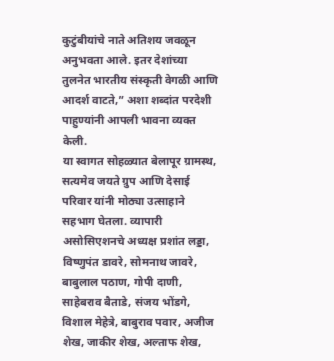कुटुंबीयांचे नाते अतिशय जवळून अनुभवता आले. इतर देशांच्या तुलनेत भारतीय संस्कृती वेगळी आणि आदर्श वाटते,” अशा शब्दांत परदेशी पाहुण्यांनी आपली भावना व्यक्त केली.
या स्वागत सोहळ्यात बेलापूर ग्रामस्थ, सत्यमेव जयते ग्रुप आणि देसाई परिवार यांनी मोठ्या उत्साहाने सहभाग घेतला. व्यापारी असोसिएशनचे अध्यक्ष प्रशांत लड्डा, विष्णुपंत डावरे, सोमनाथ जावरे, बाबुलाल पठाण, गोपी दाणी, साहेबराव बैताडे, संजय भोंडगे, विशाल मेहेत्रे, बाबुराव पवार, अजीज शेख, जाकीर शेख, अल्ताफ शेख,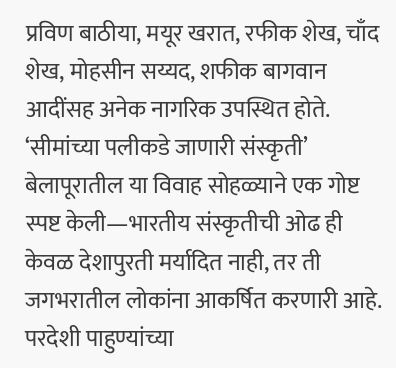प्रविण बाठीया, मयूर खरात, रफीक शेख, चाँद शेख, मोहसीन सय्यद, शफीक बागवान आदींसह अनेक नागरिक उपस्थित होते.
‘सीमांच्या पलीकडे जाणारी संस्कृती’
बेलापूरातील या विवाह सोहळ्याने एक गोष्ट स्पष्ट केली—भारतीय संस्कृतीची ओढ ही केवळ देशापुरती मर्यादित नाही, तर ती जगभरातील लोकांना आकर्षित करणारी आहे. परदेशी पाहुण्यांच्या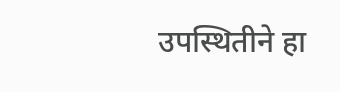उपस्थितीने हा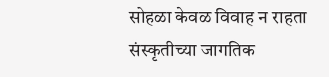सोहळा केवळ विवाह न राहता संस्कृतीच्या जागतिक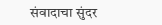संवादाचा सुंदर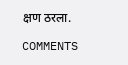क्षण ठरला.

COMMENTS